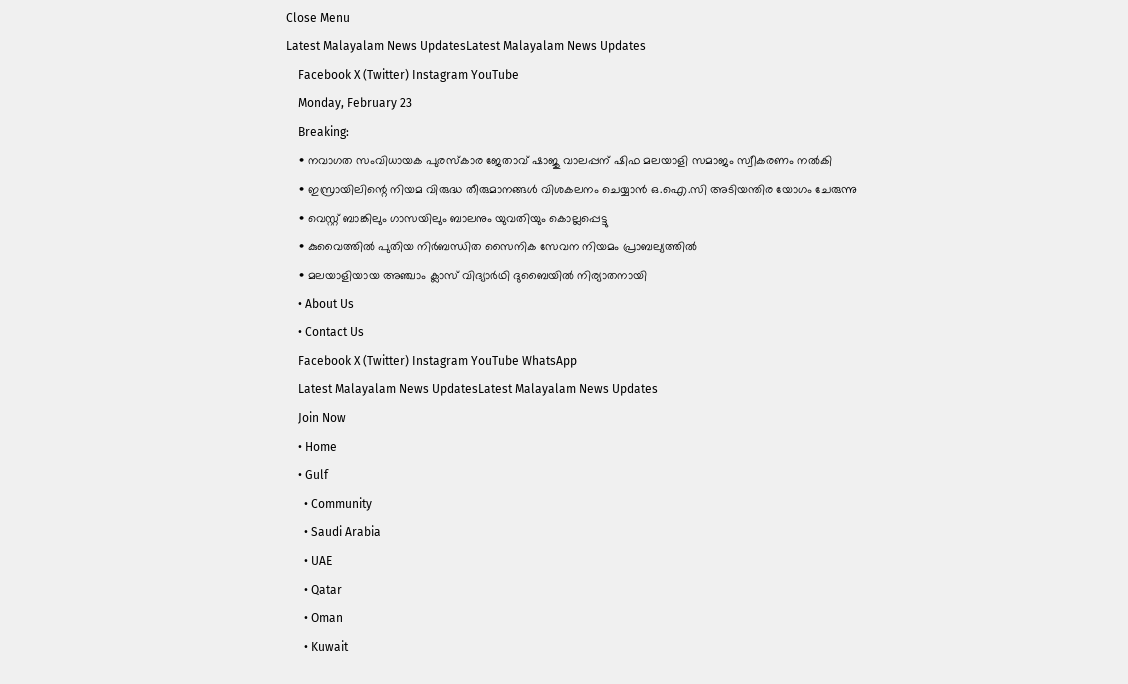Close Menu
Latest Malayalam News UpdatesLatest Malayalam News Updates
    Facebook X (Twitter) Instagram YouTube
    Monday, February 23
    Breaking:
    • നവാഗത സംവിധായക പുരസ്‌കാര ജേതാവ് ഷാജു വാലപ്പന് ഷിഫ മലയാളി സമാജം സ്വീകരണം നല്‍കി
    • ഇസ്രായിലിന്റെ നിയമ വിരുദ്ധ തീരുമാനങ്ങള്‍ വിശകലനം ചെയ്യാന്‍ ഒ.ഐ.സി അടിയന്തിര യോഗം ചേരുന്നു
    • വെസ്റ്റ് ബാങ്കിലും ഗാസയിലും ബാലനും യുവതിയും കൊല്ലപ്പെട്ടു
    • കുവൈത്തില്‍ പുതിയ നിര്‍ബന്ധിത സൈനിക സേവന നിയമം പ്രാബല്യത്തില്‍
    • മലയാളിയായ അഞ്ചാം ക്ലാസ് വിദ്യാർഥി ദുബൈയിൽ നിര്യാതനായി
    • About Us
    • Contact Us
    Facebook X (Twitter) Instagram YouTube WhatsApp
    Latest Malayalam News UpdatesLatest Malayalam News Updates
    Join Now
    • Home
    • Gulf
      • Community
      • Saudi Arabia
      • UAE
      • Qatar
      • Oman
      • Kuwait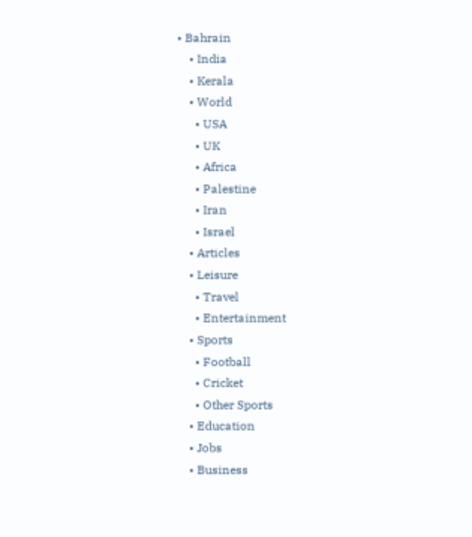• Bahrain
    • India
    • Kerala
    • World
      • USA
      • UK
      • Africa
      • Palestine
      • Iran
      • Israel
    • Articles
    • Leisure
      • Travel
      • Entertainment
    • Sports
      • Football
      • Cricket
      • Other Sports
    • Education
    • Jobs
    • Business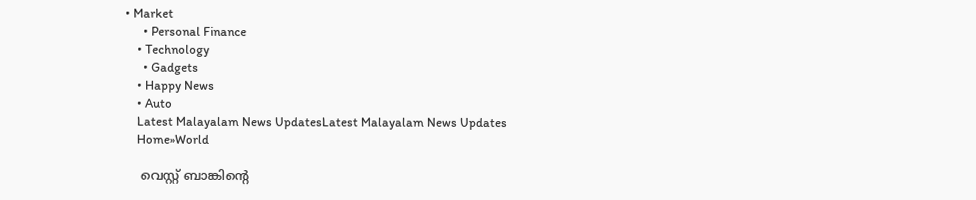• Market
      • Personal Finance
    • Technology
      • Gadgets
    • Happy News
    • Auto
    Latest Malayalam News UpdatesLatest Malayalam News Updates
    Home»World

    വെസ്റ്റ് ബാങ്കിന്റെ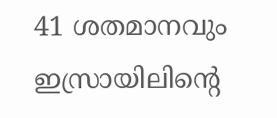41 ശതമാനവും ഇസ്രായിലിന്റെ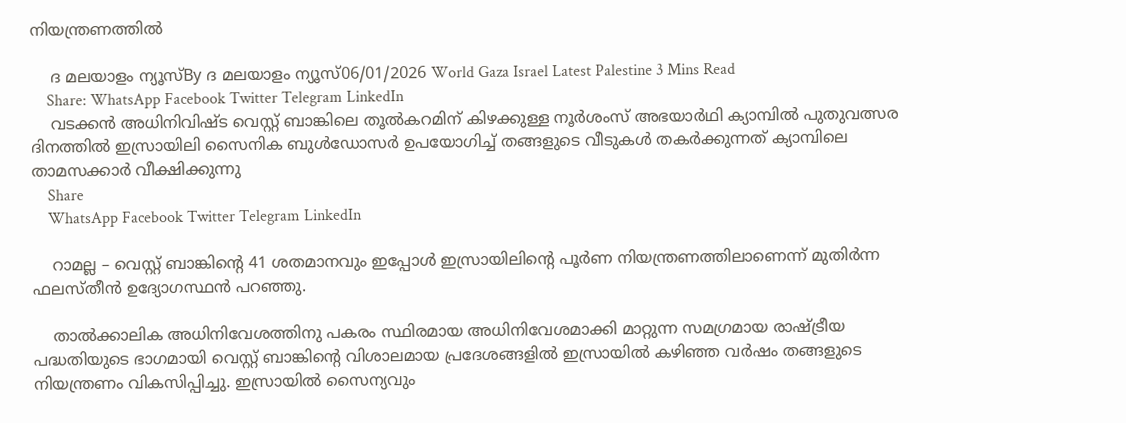നിയന്ത്രണത്തില്‍

    ദ മലയാളം ന്യൂസ്By ദ മലയാളം ന്യൂസ്06/01/2026 World Gaza Israel Latest Palestine 3 Mins Read
    Share: WhatsApp Facebook Twitter Telegram LinkedIn
    വടക്കന്‍ അധിനിവിഷ്ട വെസ്റ്റ് ബാങ്കിലെ തൂല്‍കറമിന് കിഴക്കുള്ള നൂര്‍ശംസ് അഭയാര്‍ഥി ക്യാമ്പില്‍ പുതുവത്സര ദിനത്തില്‍ ഇസ്രായിലി സൈനിക ബുള്‍ഡോസര്‍ ഉപയോഗിച്ച് തങ്ങളുടെ വീടുകള്‍ തകര്‍ക്കുന്നത് ക്യാമ്പിലെ താമസക്കാര്‍ വീക്ഷിക്കുന്നു
    Share
    WhatsApp Facebook Twitter Telegram LinkedIn

    റാമല്ല – വെസ്റ്റ് ബാങ്കിന്റെ 41 ശതമാനവും ഇപ്പോള്‍ ഇസ്രായിലിന്റെ പൂര്‍ണ നിയന്ത്രണത്തിലാണെന്ന് മുതിര്‍ന്ന ഫലസ്തീന്‍ ഉദ്യോഗസ്ഥന്‍ പറഞ്ഞു.

    താല്‍ക്കാലിക അധിനിവേശത്തിനു പകരം സ്ഥിരമായ അധിനിവേശമാക്കി മാറ്റുന്ന സമഗ്രമായ രാഷ്ട്രീയ പദ്ധതിയുടെ ഭാഗമായി വെസ്റ്റ് ബാങ്കിന്റെ വിശാലമായ പ്രദേശങ്ങളില്‍ ഇസ്രായില്‍ കഴിഞ്ഞ വര്‍ഷം തങ്ങളുടെ നിയന്ത്രണം വികസിപ്പിച്ചു. ഇസ്രായില്‍ സൈന്യവും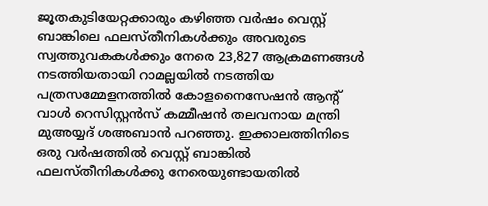ജൂതകുടിയേറ്റക്കാരും കഴിഞ്ഞ വര്‍ഷം വെസ്റ്റ് ബാങ്കിലെ ഫലസ്തീനികള്‍ക്കും അവരുടെ സ്വത്തുവകകള്‍ക്കും നേരെ 23,827 ആക്രമണങ്ങള്‍ നടത്തിയതായി റാമല്ലയില്‍ നടത്തിയ പത്രസമ്മേളനത്തില്‍ കോളനൈസേഷന്‍ ആന്റ് വാള്‍ റെസിസ്റ്റന്‍സ് കമ്മീഷന്‍ തലവനായ മന്ത്രി മുഅയ്യദ് ശഅബാന്‍ പറഞ്ഞു. ഇക്കാലത്തിനിടെ ഒരു വര്‍ഷത്തില്‍ വെസ്റ്റ് ബാങ്കില്‍ ഫലസ്തീനികള്‍ക്കു നേരെയുണ്ടായതില്‍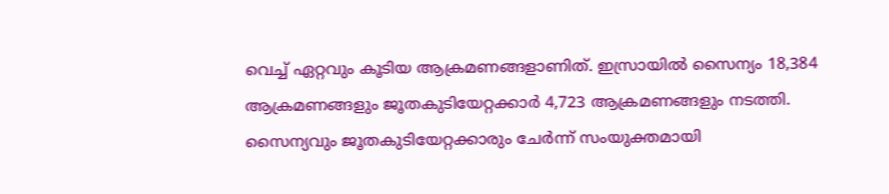വെച്ച് ഏറ്റവും കൂടിയ ആക്രമണങ്ങളാണിത്. ഇസ്രായില്‍ സൈന്യം 18,384 ആക്രമണങ്ങളും ജൂതകുടിയേറ്റക്കാര്‍ 4,723 ആക്രമണങ്ങളും നടത്തി. സൈന്യവും ജൂതകുടിയേറ്റക്കാരും ചേര്‍ന്ന് സംയുക്തമായി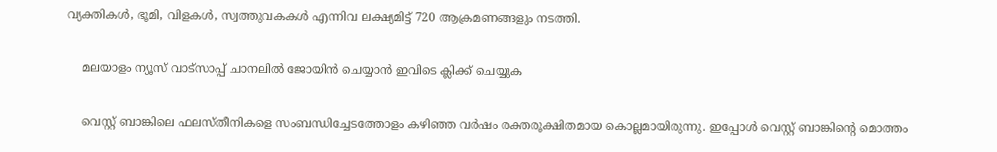വ്യക്തികള്‍, ഭൂമി, വിളകള്‍, സ്വത്തുവകകള്‍ എന്നിവ ലക്ഷ്യമിട്ട് 720 ആക്രമണങ്ങളും നടത്തി.

    മലയാളം ന്യൂസ് വാട്സാപ്പ് ചാനലിൽ ജോയിൻ ചെയ്യാൻ ഇവിടെ ക്ലിക്ക് ചെയ്യുക

    വെസ്റ്റ് ബാങ്കിലെ ഫലസ്തീനികളെ സംബന്ധിച്ചേടത്തോളം കഴിഞ്ഞ വര്‍ഷം രക്തരൂക്ഷിതമായ കൊല്ലമായിരുന്നു. ഇപ്പോള്‍ വെസ്റ്റ് ബാങ്കിന്റെ മൊത്തം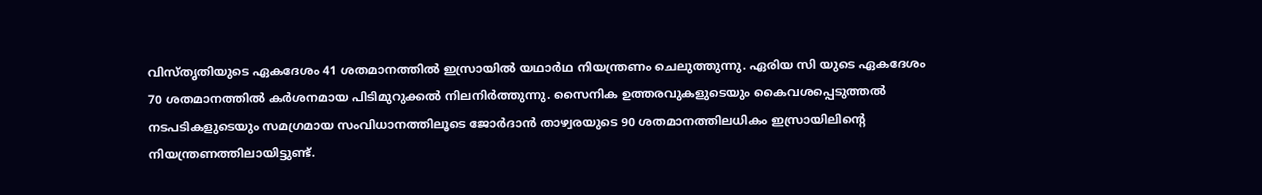വിസ്തൃതിയുടെ ഏകദേശം 41 ശതമാനത്തില്‍ ഇസ്രായില്‍ യഥാര്‍ഥ നിയന്ത്രണം ചെലുത്തുന്നു. ഏരിയ സി യുടെ ഏകദേശം 70 ശതമാനത്തില്‍ കര്‍ശനമായ പിടിമുറുക്കല്‍ നിലനിര്‍ത്തുന്നു. സൈനിക ഉത്തരവുകളുടെയും കൈവശപ്പെടുത്തല്‍ നടപടികളുടെയും സമഗ്രമായ സംവിധാനത്തിലൂടെ ജോര്‍ദാന്‍ താഴ്വരയുടെ 90 ശതമാനത്തിലധികം ഇസ്രായിലിന്റെ നിയന്ത്രണത്തിലായിട്ടുണ്ട്.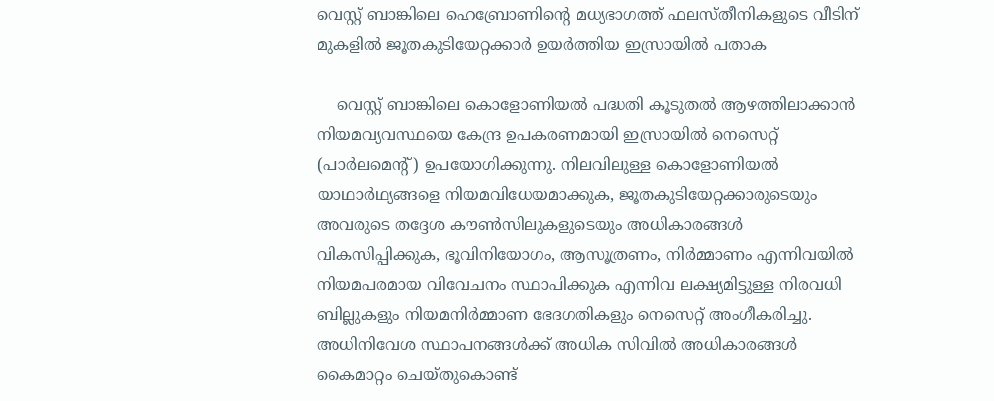വെസ്റ്റ് ബാങ്കിലെ ഹെബ്രോണിന്റെ മധ്യഭാഗത്ത് ഫലസ്തീനികളുടെ വീടിന് മുകളില്‍ ജൂതകുടിയേറ്റക്കാര്‍ ഉയര്‍ത്തിയ ഇസ്രായില്‍ പതാക

    വെസ്റ്റ് ബാങ്കിലെ കൊളോണിയല്‍ പദ്ധതി കൂടുതല്‍ ആഴത്തിലാക്കാന്‍ നിയമവ്യവസ്ഥയെ കേന്ദ്ര ഉപകരണമായി ഇസ്രായില്‍ നെസെറ്റ് (പാര്‍ലമെന്റ്) ഉപയോഗിക്കുന്നു. നിലവിലുള്ള കൊളോണിയല്‍ യാഥാര്‍ഥ്യങ്ങളെ നിയമവിധേയമാക്കുക, ജൂതകുടിയേറ്റക്കാരുടെയും അവരുടെ തദ്ദേശ കൗണ്‍സിലുകളുടെയും അധികാരങ്ങള്‍ വികസിപ്പിക്കുക, ഭൂവിനിയോഗം, ആസൂത്രണം, നിര്‍മ്മാണം എന്നിവയില്‍ നിയമപരമായ വിവേചനം സ്ഥാപിക്കുക എന്നിവ ലക്ഷ്യമിട്ടുള്ള നിരവധി ബില്ലുകളും നിയമനിര്‍മ്മാണ ഭേദഗതികളും നെസെറ്റ് അംഗീകരിച്ചു. അധിനിവേശ സ്ഥാപനങ്ങള്‍ക്ക് അധിക സിവില്‍ അധികാരങ്ങള്‍ കൈമാറ്റം ചെയ്തുകൊണ്ട്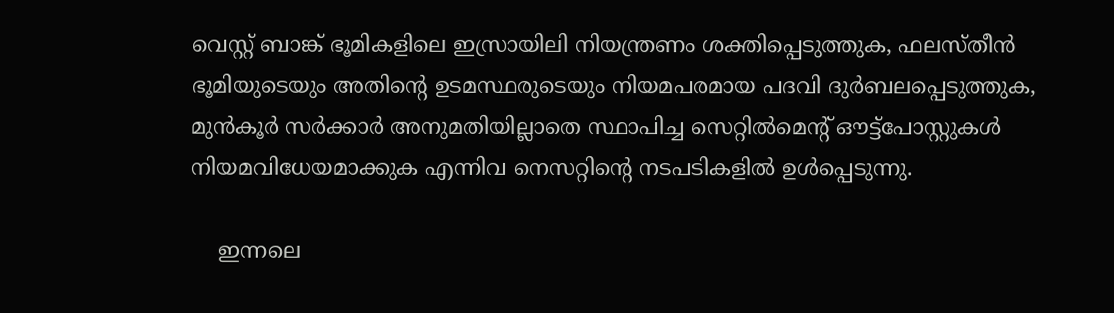വെസ്റ്റ് ബാങ്ക് ഭൂമികളിലെ ഇസ്രായിലി നിയന്ത്രണം ശക്തിപ്പെടുത്തുക, ഫലസ്തീന്‍ ഭൂമിയുടെയും അതിന്റെ ഉടമസ്ഥരുടെയും നിയമപരമായ പദവി ദുര്‍ബലപ്പെടുത്തുക, മുന്‍കൂര്‍ സര്‍ക്കാര്‍ അനുമതിയില്ലാതെ സ്ഥാപിച്ച സെറ്റില്‍മെന്റ് ഔട്ട്പോസ്റ്റുകള്‍ നിയമവിധേയമാക്കുക എന്നിവ നെസറ്റിന്റെ നടപടികളില്‍ ഉള്‍പ്പെടുന്നു.

    ഇന്നലെ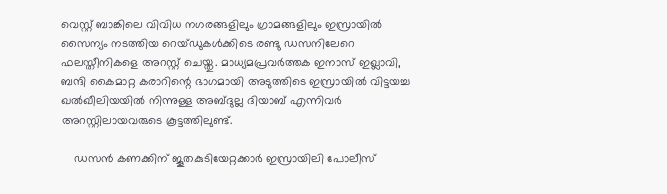വെസ്റ്റ് ബാങ്കിലെ വിവിധ നഗരങ്ങളിലും ഗ്രാമങ്ങളിലും ഇസ്രായില്‍ സൈന്യം നടത്തിയ റെയ്ഡുകള്‍ക്കിടെ രണ്ടു ഡസനിലേറെ ഫലസ്തീനികളെ അറസ്റ്റ് ചെയ്തു. മാധ്യമപ്രവര്‍ത്തക ഇനാസ് ഇഖ്ലാവി, ബന്ദി കൈമാറ്റ കരാറിന്റെ ഭാഗമായി അടുത്തിടെ ഇസ്രായില്‍ വിട്ടയച്ച ഖല്‍ഖീലിയയില്‍ നിന്നുള്ള അബ്ദുല്ല ദിയാബ് എന്നിവര്‍ അറസ്റ്റിലായവരുടെ കൂട്ടത്തിലുണ്ട്.

    ഡസന്‍ കണക്കിന് ജൂതകുടിയേറ്റക്കാര്‍ ഇസ്രായിലി പോലീസ്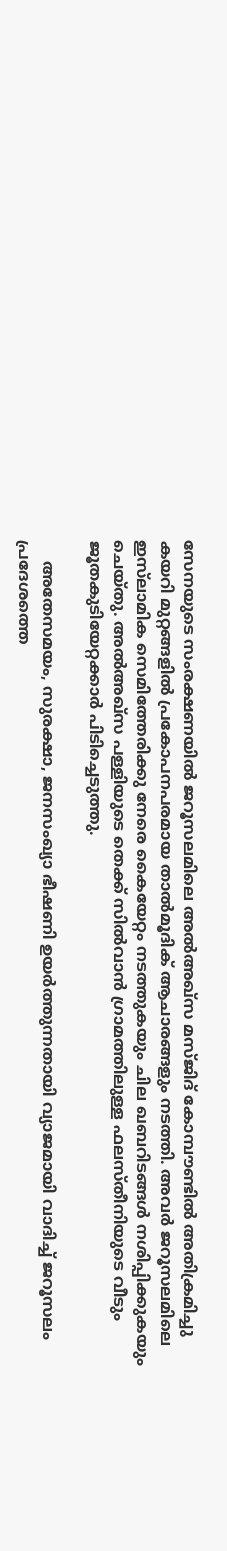സേനയുടെ സംരക്ഷണയില്‍ ജറൂസലമിലെ അല്‍അഖ്സ മസ്ജിദ് കോമ്പൗണ്ടില്‍ അതിക്രമിച്ചു കയറി മുറ്റങ്ങളില്‍ പ്രകോപനപരമായ താല്‍മൂദിക് ആചാരങ്ങളും നടത്തി. അവര്‍ ജറൂസലമിലെ ഇസ്‌ലാമിക സെമിത്തേരിക്കു നേരെ കൈയേറ്റം നടത്തുകയും ചില ഖബറിടങ്ങള്‍ നശിപ്പിക്കുകയും ചെയ്തു. അല്‍അഖ്സ പള്ളിയുടെ തെക്ക് സില്‍വാന്‍ ഗ്രാമത്തിലുള്ള ഫലസ്തീനിയുടെ വീടും ജൂതകുടിയേറ്റക്കാര്‍ പിടിച്ചെടുത്തു.

    അതേസമയം, സുരക്ഷാ, ജനസംഖ്യാ ഭീഷണി ഉയര്‍ത്തുന്നതായി വ്യാജമായി വാദിച്ച് ജറൂസലം പ്രദേശത്തെ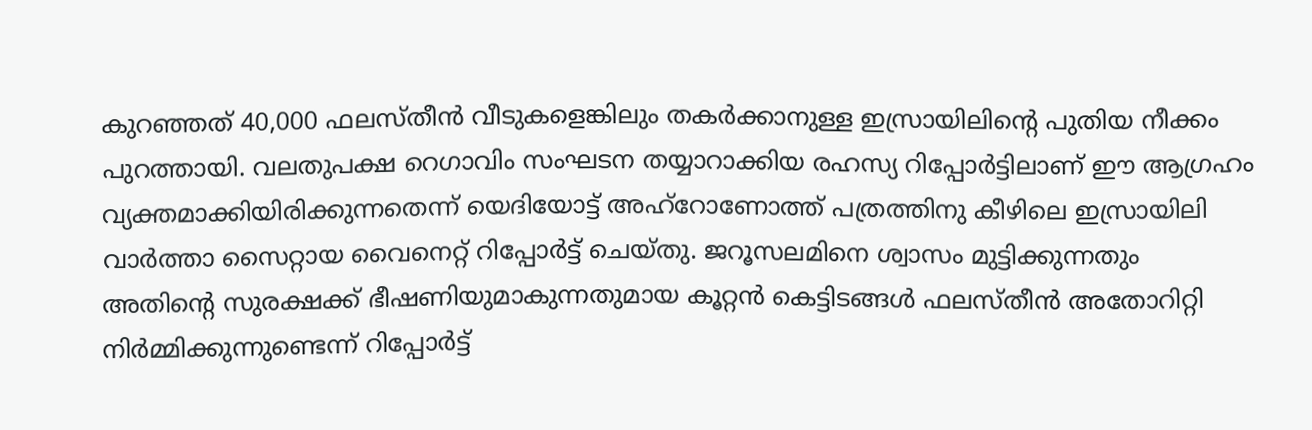കുറഞ്ഞത് 40,000 ഫലസ്തീന്‍ വീടുകളെങ്കിലും തകര്‍ക്കാനുള്ള ഇസ്രായിലിന്റെ പുതിയ നീക്കം പുറത്തായി. വലതുപക്ഷ റെഗാവിം സംഘടന തയ്യാറാക്കിയ രഹസ്യ റിപ്പോര്‍ട്ടിലാണ് ഈ ആഗ്രഹം വ്യക്തമാക്കിയിരിക്കുന്നതെന്ന് യെദിയോട്ട് അഹ്‌റോണോത്ത് പത്രത്തിനു കീഴിലെ ഇസ്രായിലി വാര്‍ത്താ സൈറ്റായ വൈനെറ്റ് റിപ്പോര്‍ട്ട് ചെയ്തു. ജറൂസലമിനെ ശ്വാസം മുട്ടിക്കുന്നതും അതിന്റെ സുരക്ഷക്ക് ഭീഷണിയുമാകുന്നതുമായ കൂറ്റന്‍ കെട്ടിടങ്ങള്‍ ഫലസ്തീന്‍ അതോറിറ്റി നിര്‍മ്മിക്കുന്നുണ്ടെന്ന് റിപ്പോര്‍ട്ട്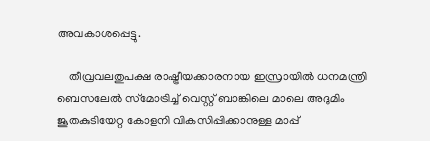അവകാശപ്പെട്ടു.

    തീവ്രവലതുപക്ഷ രാഷ്ട്രീയക്കാരനായ ഇസ്രായില്‍ ധനമന്ത്രി ബെസലേല്‍ സ്‌മോട്രിച്ച് വെസ്റ്റ് ബാങ്കിലെ മാലെ അദുമിം ജൂതകുടിയേറ്റ കോളനി വികസിപ്പിക്കാനുള്ള മാപ്പ്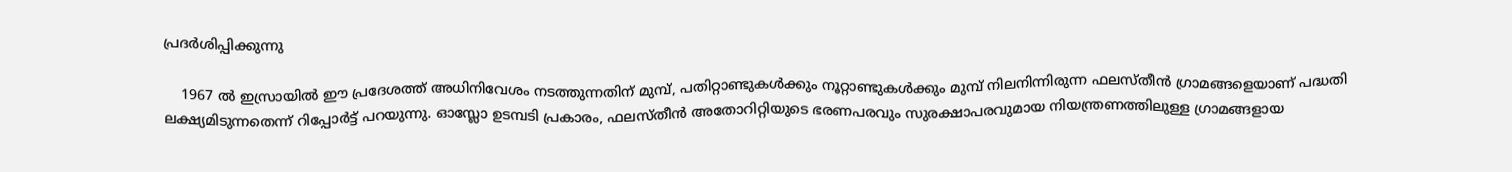പ്രദര്‍ശിപ്പിക്കുന്നു

    1967 ല്‍ ഇസ്രായില്‍ ഈ പ്രദേശത്ത് അധിനിവേശം നടത്തുന്നതിന് മുമ്പ്, പതിറ്റാണ്ടുകള്‍ക്കും നൂറ്റാണ്ടുകള്‍ക്കും മുമ്പ് നിലനിന്നിരുന്ന ഫലസ്തീന്‍ ഗ്രാമങ്ങളെയാണ് പദ്ധതി ലക്ഷ്യമിടുന്നതെന്ന് റിപ്പോര്‍ട്ട് പറയുന്നു. ഓസ്ലോ ഉടമ്പടി പ്രകാരം, ഫലസ്തീന്‍ അതോറിറ്റിയുടെ ഭരണപരവും സുരക്ഷാപരവുമായ നിയന്ത്രണത്തിലുള്ള ഗ്രാമങ്ങളായ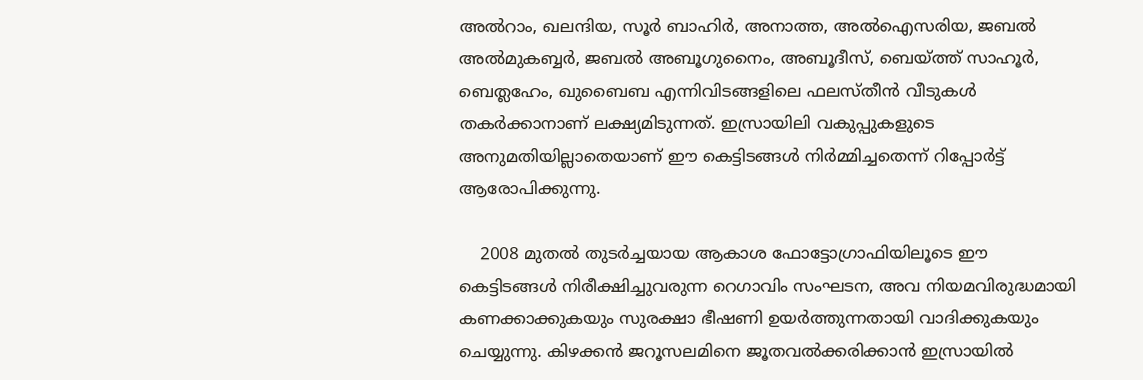അല്‍റാം, ഖലന്ദിയ, സൂര്‍ ബാഹിര്‍, അനാത്ത, അല്‍ഐസരിയ, ജബല്‍ അല്‍മുകബ്ബര്‍, ജബല്‍ അബൂഗുനൈം, അബൂദീസ്, ബെയ്ത്ത് സാഹൂര്‍, ബെത്ലഹേം, ഖുബൈബ എന്നിവിടങ്ങളിലെ ഫലസ്തീന്‍ വീടുകള്‍ തകര്‍ക്കാനാണ് ലക്ഷ്യമിടുന്നത്. ഇസ്രായിലി വകുപ്പുകളുടെ അനുമതിയില്ലാതെയാണ് ഈ കെട്ടിടങ്ങള്‍ നിര്‍മ്മിച്ചതെന്ന് റിപ്പോര്‍ട്ട് ആരോപിക്കുന്നു.

    2008 മുതല്‍ തുടര്‍ച്ചയായ ആകാശ ഫോട്ടോഗ്രാഫിയിലൂടെ ഈ കെട്ടിടങ്ങള്‍ നിരീക്ഷിച്ചുവരുന്ന റെഗാവിം സംഘടന, അവ നിയമവിരുദ്ധമായി കണക്കാക്കുകയും സുരക്ഷാ ഭീഷണി ഉയര്‍ത്തുന്നതായി വാദിക്കുകയും ചെയ്യുന്നു. കിഴക്കന്‍ ജറൂസലമിനെ ജൂതവല്‍ക്കരിക്കാന്‍ ഇസ്രായില്‍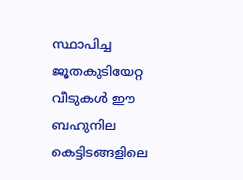സ്ഥാപിച്ച ജൂതകുടിയേറ്റ വീടുകള്‍ ഈ ബഹുനില കെട്ടിടങ്ങളിലെ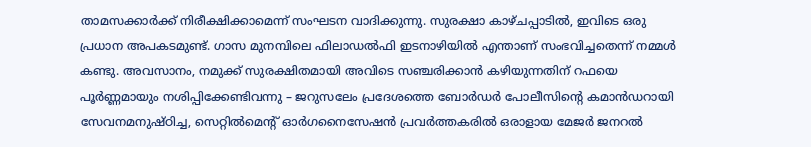താമസക്കാര്‍ക്ക് നിരീക്ഷിക്കാമെന്ന് സംഘടന വാദിക്കുന്നു. സുരക്ഷാ കാഴ്ചപ്പാടില്‍, ഇവിടെ ഒരു പ്രധാന അപകടമുണ്ട്. ഗാസ മുനമ്പിലെ ഫിലാഡല്‍ഫി ഇടനാഴിയില്‍ എന്താണ് സംഭവിച്ചതെന്ന് നമ്മള്‍ കണ്ടു. അവസാനം, നമുക്ക് സുരക്ഷിതമായി അവിടെ സഞ്ചരിക്കാന്‍ കഴിയുന്നതിന് റഫയെ പൂര്‍ണ്ണമായും നശിപ്പിക്കേണ്ടിവന്നു – ജറുസലേം പ്രദേശത്തെ ബോര്‍ഡര്‍ പോലീസിന്റെ കമാന്‍ഡറായി സേവനമനുഷ്ഠിച്ച, സെറ്റില്‍മെന്റ് ഓര്‍ഗനൈസേഷന്‍ പ്രവര്‍ത്തകരില്‍ ഒരാളായ മേജര്‍ ജനറല്‍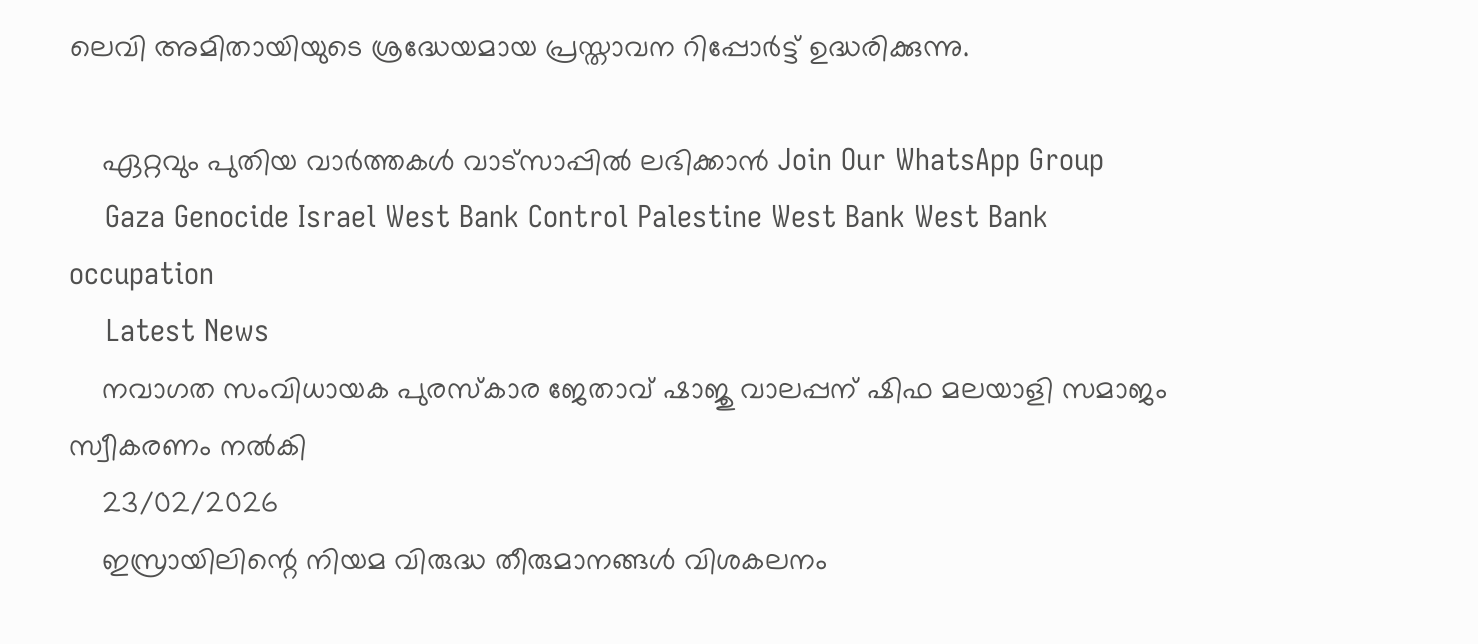ലെവി അമിതായിയുടെ ശ്രദ്ധേയമായ പ്രസ്താവന റിപ്പോര്‍ട്ട് ഉദ്ധരിക്കുന്നു.

    ഏറ്റവും പുതിയ വാർത്തകൾ വാട്സാപ്പിൽ ലഭിക്കാൻ Join Our WhatsApp Group
    Gaza Genocide Israel West Bank Control Palestine West Bank West Bank occupation
    Latest News
    നവാഗത സംവിധായക പുരസ്‌കാര ജേതാവ് ഷാജു വാലപ്പന് ഷിഫ മലയാളി സമാജം സ്വീകരണം നല്‍കി
    23/02/2026
    ഇസ്രായിലിന്റെ നിയമ വിരുദ്ധ തീരുമാനങ്ങള്‍ വിശകലനം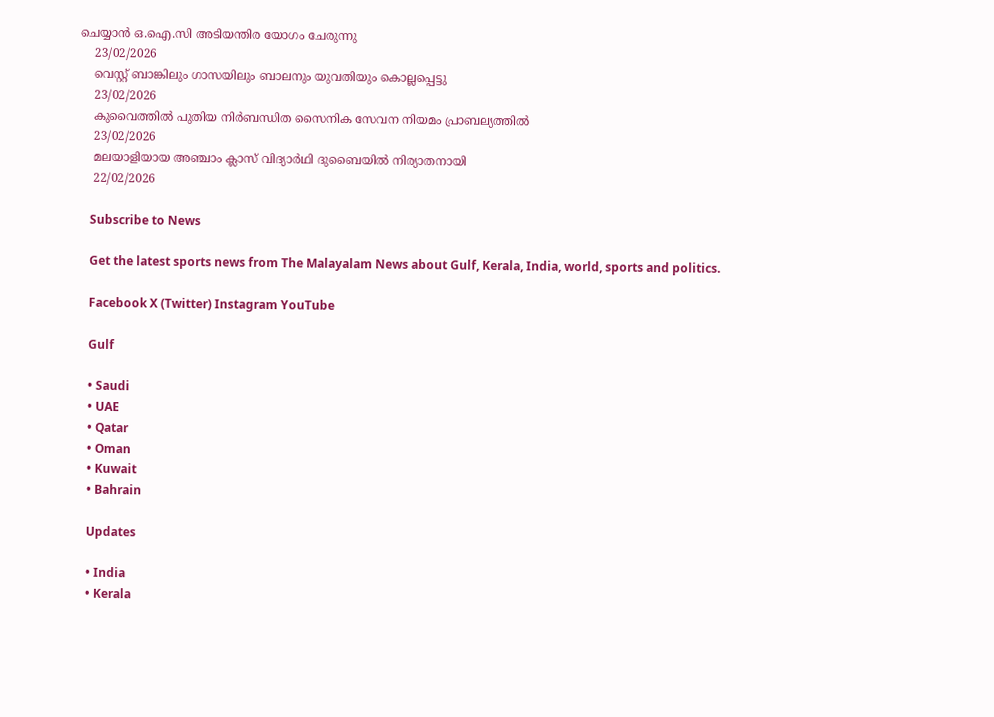ചെയ്യാന്‍ ഒ.ഐ.സി അടിയന്തിര യോഗം ചേരുന്നു
    23/02/2026
    വെസ്റ്റ് ബാങ്കിലും ഗാസയിലും ബാലനും യുവതിയും കൊല്ലപ്പെട്ടു
    23/02/2026
    കുവൈത്തില്‍ പുതിയ നിര്‍ബന്ധിത സൈനിക സേവന നിയമം പ്രാബല്യത്തില്‍
    23/02/2026
    മലയാളിയായ അഞ്ചാം ക്ലാസ് വിദ്യാർഥി ദുബൈയിൽ നിര്യാതനായി
    22/02/2026

    Subscribe to News

    Get the latest sports news from The Malayalam News about Gulf, Kerala, India, world, sports and politics.

    Facebook X (Twitter) Instagram YouTube

    Gulf

    • Saudi
    • UAE
    • Qatar
    • Oman
    • Kuwait
    • Bahrain

    Updates

    • India
    • Kerala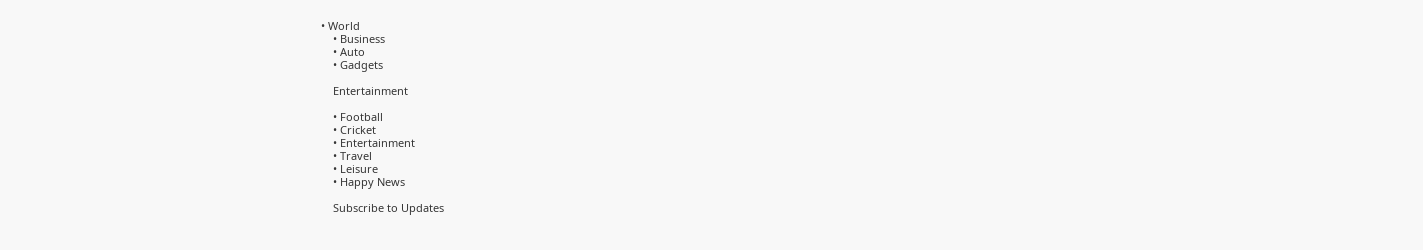• World
    • Business
    • Auto
    • Gadgets

    Entertainment

    • Football
    • Cricket
    • Entertainment
    • Travel
    • Leisure
    • Happy News

    Subscribe to Updates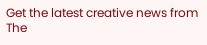Get the latest creative news from The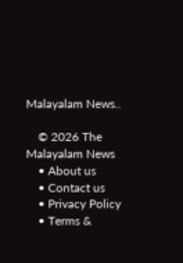Malayalam News..

    © 2026 The Malayalam News
    • About us
    • Contact us
    • Privacy Policy
    • Terms &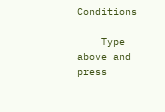Conditions

    Type above and press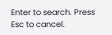Enter to search. Press Esc to cancel.